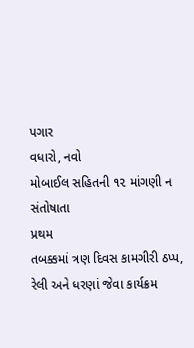પગાર
વધારો, નવો
મોબાઈલ સહિતની ૧૨ માંગણી ન સંતોષાતા
પ્રથમ
તબક્કમાં ત્રણ દિવસ કામગીરી ઠપ્પ,
રેલી અને ધરણાં જેવા કાર્યક્રમ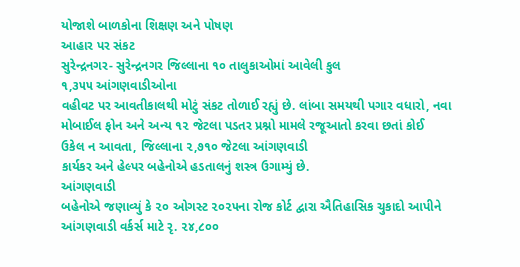યોજાશે બાળકોના શિક્ષણ અને પોષણ
આહાર પર સંકટ
સુરેન્દ્રનગર- સુરેન્દ્રનગર જિલ્લાના ૧૦ તાલુકાઓમાં આવેલી કુલ
૧,૩૫૫ આંગણવાડીઓના
વહીવટ પર આવતીકાલથી મોટું સંકટ તોળાઈ રહ્યું છે. લાંબા સમયથી પગાર વધારો, નવા મોબાઈલ ફોન અને અન્ય ૧૨ જેટલા પડતર પ્રશ્નો મામલે રજૂઆતો કરવા છતાં કોઈ
ઉકેલ ન આવતા, જિલ્લાના ૨,૭૧૦ જેટલા આંગણવાડી
કાર્યકર અને હેલ્પર બહેનોએ હડતાલનું શસ્ત્ર ઉગામ્યું છે.
આંગણવાડી
બહેનોએ જણાવ્યું કે ૨૦ ઓગસ્ટ ૨૦૨૫ના રોજ કોર્ટ દ્વારા ઐતિહાસિક ચુકાદો આપીને
આંગણવાડી વર્કર્સ માટે રૃ. ૨૪,૮૦૦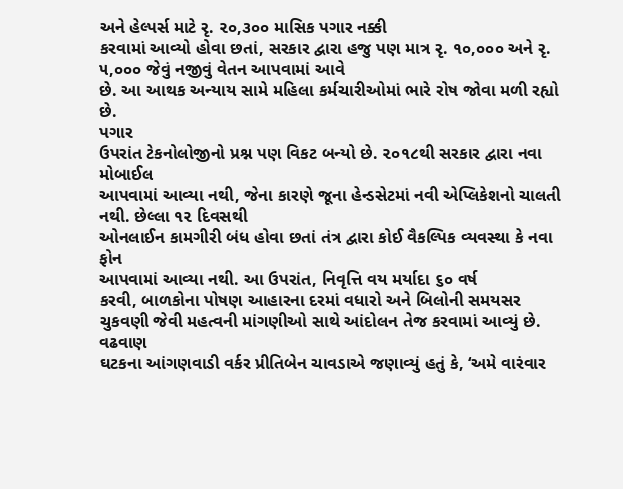અને હેલ્પર્સ માટે રૃ. ૨૦,૩૦૦ માસિક પગાર નક્કી
કરવામાં આવ્યો હોવા છતાં, સરકાર દ્વારા હજુ પણ માત્ર રૃ. ૧૦,૦૦૦ અને રૃ. ૫,૦૦૦ જેવું નજીવું વેતન આપવામાં આવે
છે. આ આથક અન્યાય સામે મહિલા કર્મચારીઓમાં ભારે રોષ જોવા મળી રહ્યો છે.
પગાર
ઉપરાંત ટેકનોલોજીનો પ્રશ્ન પણ વિકટ બન્યો છે. ૨૦૧૮થી સરકાર દ્વારા નવા મોબાઈલ
આપવામાં આવ્યા નથી, જેના કારણે જૂના હેન્ડસેટમાં નવી એપ્લિકેશનો ચાલતી નથી. છેલ્લા ૧૨ દિવસથી
ઓનલાઈન કામગીરી બંધ હોવા છતાં તંત્ર દ્વારા કોઈ વૈકલ્પિક વ્યવસ્થા કે નવા ફોન
આપવામાં આવ્યા નથી. આ ઉપરાંત, નિવૃત્તિ વય મર્યાદા ૬૦ વર્ષ
કરવી, બાળકોના પોષણ આહારના દરમાં વધારો અને બિલોની સમયસર
ચુકવણી જેવી મહત્વની માંગણીઓ સાથે આંદોલન તેજ કરવામાં આવ્યું છે.
વઢવાણ
ઘટકના આંગણવાડી વર્કર પ્રીતિબેન ચાવડાએ જણાવ્યું હતું કે, ‘અમે વારંવાર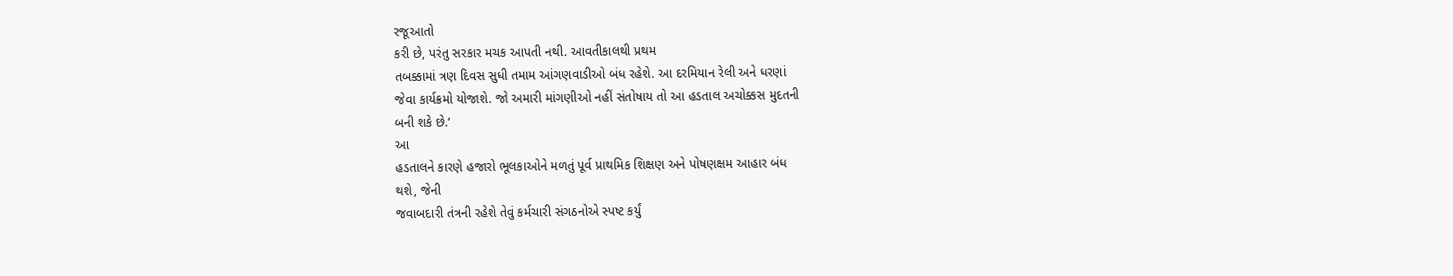રજૂઆતો
કરી છે, પરંતુ સરકાર મચક આપતી નથી. આવતીકાલથી પ્રથમ
તબક્કામાં ત્રણ દિવસ સુધી તમામ આંગણવાડીઓ બંધ રહેશે. આ દરમિયાન રેલી અને ધરણાં
જેવા કાર્યક્રમો યોજાશે. જો અમારી માંગણીઓ નહીં સંતોષાય તો આ હડતાલ અચોક્કસ મુદતની
બની શકે છે.‘
આ
હડતાલને કારણે હજારો ભૂલકાઓને મળતું પૂર્વ પ્રાથમિક શિક્ષણ અને પોષણક્ષમ આહાર બંધ
થશે, જેની
જવાબદારી તંત્રની રહેશે તેવું કર્મચારી સંગઠનોએ સ્પષ્ટ કર્યું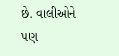છે. વાલીઓને પણ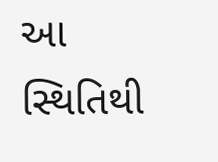આ
સ્થિતિથી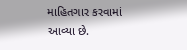માહિતગાર કરવામાં આવ્યા છે.